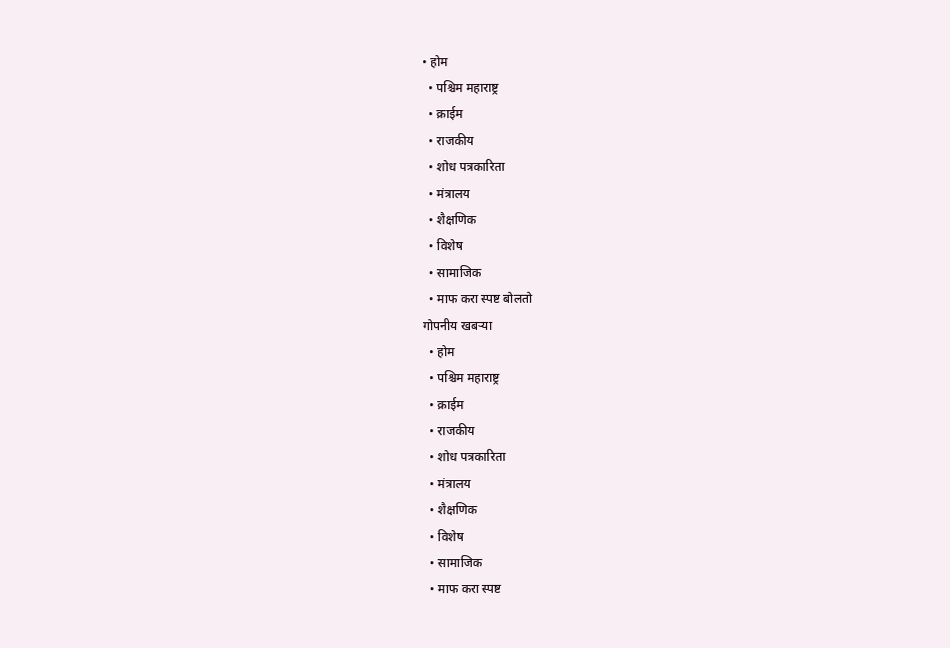• होम
  • पश्चिम महाराष्ट्र
  • क्राईम
  • राजकीय
  • शोध पत्रकारिता
  • मंत्रालय
  • शैक्षणिक
  • विशेष
  • सामाजिक
  • माफ करा स्पष्ट बोलतो
गोपनीय खबऱ्या
  • होम
  • पश्चिम महाराष्ट्र
  • क्राईम
  • राजकीय
  • शोध पत्रकारिता
  • मंत्रालय
  • शैक्षणिक
  • विशेष
  • सामाजिक
  • माफ करा स्पष्ट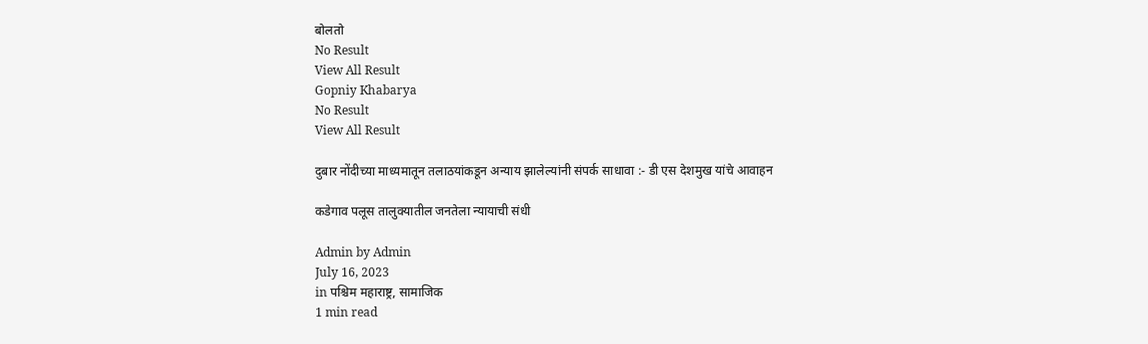बोलतो
No Result
View All Result
Gopniy Khabarya
No Result
View All Result

दुबार नोंदीच्या माध्यमातून तलाठयांकडून अन्याय झालेल्यांनी संपर्क साधावा :- डी एस देशमुख यांचे आवाहन

कडेगाव पलूस तालुक्यातील जनतेला न्यायाची संधी

Admin by Admin
July 16, 2023
in पश्चिम महाराष्ट्र, सामाजिक
1 min read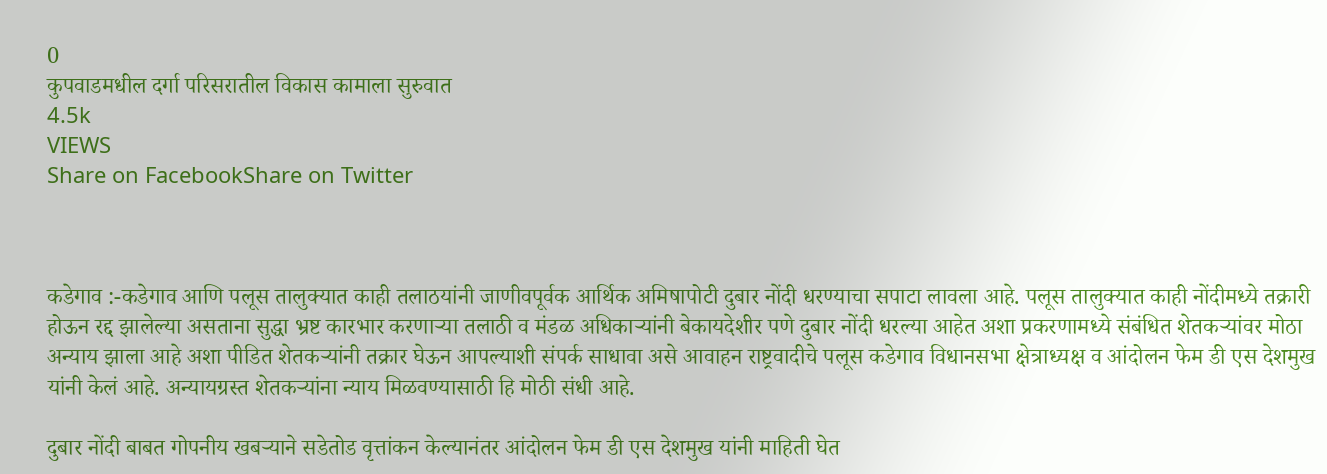0
कुपवाडमधील दर्गा परिसरातील विकास कामाला सुरुवात
4.5k
VIEWS
Share on FacebookShare on Twitter



कडेगाव :-कडेगाव आणि पलूस तालुक्यात काही तलाठयांनी जाणीवपूर्वक आर्थिक अमिषापोटी दुबार नोंदी धरण्याचा सपाटा लावला आहे. पलूस तालुक्यात काही नोंदीमध्ये तक्रारी होऊन रद्द झालेल्या असताना सुद्धा भ्रष्ट कारभार करणाऱ्या तलाठी व मंडळ अधिकाऱ्यांनी बेकायदेशीर पणे दुबार नोंदी धरल्या आहेत अशा प्रकरणामध्ये संबंधित शेतकऱ्यांवर मोठा अन्याय झाला आहे अशा पीडित शेतकऱ्यांनी तक्रार घेऊन आपल्याशी संपर्क साधावा असे आवाहन राष्ट्रवादीचे पलूस कडेगाव विधानसभा क्षेत्राध्यक्ष व आंदोलन फेम डी एस देशमुख यांनी केलं आहे. अन्यायग्रस्त शेतकऱ्यांना न्याय मिळवण्यासाठी हि मोठी संधी आहे.

दुबार नोंदी बाबत गोपनीय खबऱ्याने सडेतोड वृत्तांकन केल्यानंतर आंदोलन फेम डी एस देशमुख यांनी माहिती घेत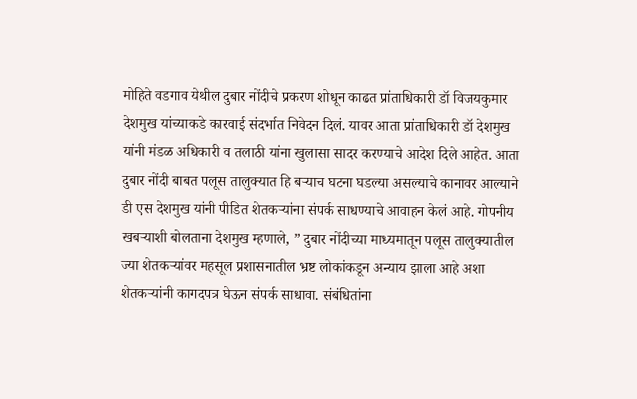मोहिते वडगाव येथील दुबार नोंदीचे प्रकरण शोधून काढत प्रांताधिकारी डॉ विजयकुमार देशमुख यांच्याकडे कारवाई संदर्भात निवेदन दिलं. यावर आता प्रांताधिकारी डॉ देशमुख यांनी मंडळ अधिकारी व तलाठी यांना खुलासा सादर करण्याचे आदेश दिले आहेत. आता दुबार नोंदी बाबत पलूस तालुक्यात हि बऱ्याच घटना घडल्या असल्याचे कानावर आल्याने डी एस देशमुख यांनी पीडित शेतकऱ्यांना संपर्क साधण्याचे आवाहन केलं आहे. गोपनीय खबऱ्याशी बोलताना देशमुख म्हणाले, ” दुबार नोंदीच्या माध्यमातून पलूस तालुक्यातील ज्या शेतकऱ्यांवर महसूल प्रशासनातील भ्रष्ट लोकांकडून अन्याय झाला आहे अशा शेतकऱ्यांनी कागदपत्र घेऊन संपर्क साधावा. संबंधितांना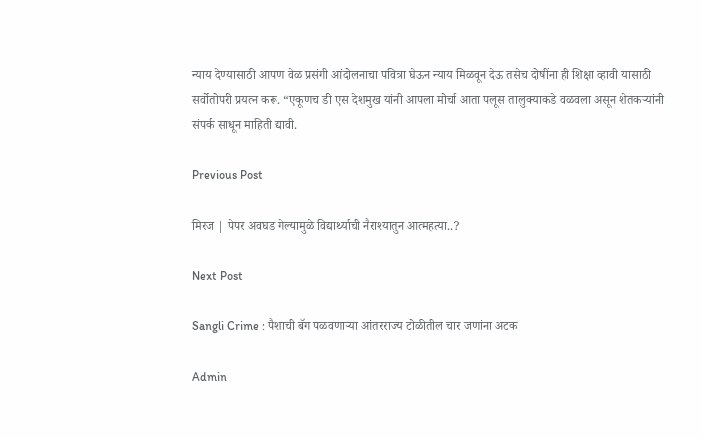न्याय देण्यासाठी आपण वेळ प्रसंगी आंदोलनाचा पवित्रा घेऊन न्याय मिळवून देऊ तसेच दोषींना ही शिक्षा व्हावी यासाठी सर्वोतोपरी प्रयत्न करू. “एकूणच डी एस देशमुख यांनी आपला मोर्चा आता पलूस तालुक्याकडे वळवला असून शेतकऱ्यांनी संपर्क साधून माहिती द्यावी.

Previous Post

मिरज | पेपर अवघड गेल्यामुळे विद्यार्थ्याची नैराश्यातुन आत्महत्या..?

Next Post

Sangli Crime : पैशाची बॅग पळवणाऱ्या आंतरराज्य टोळीतील चार जणांना अटक

Admin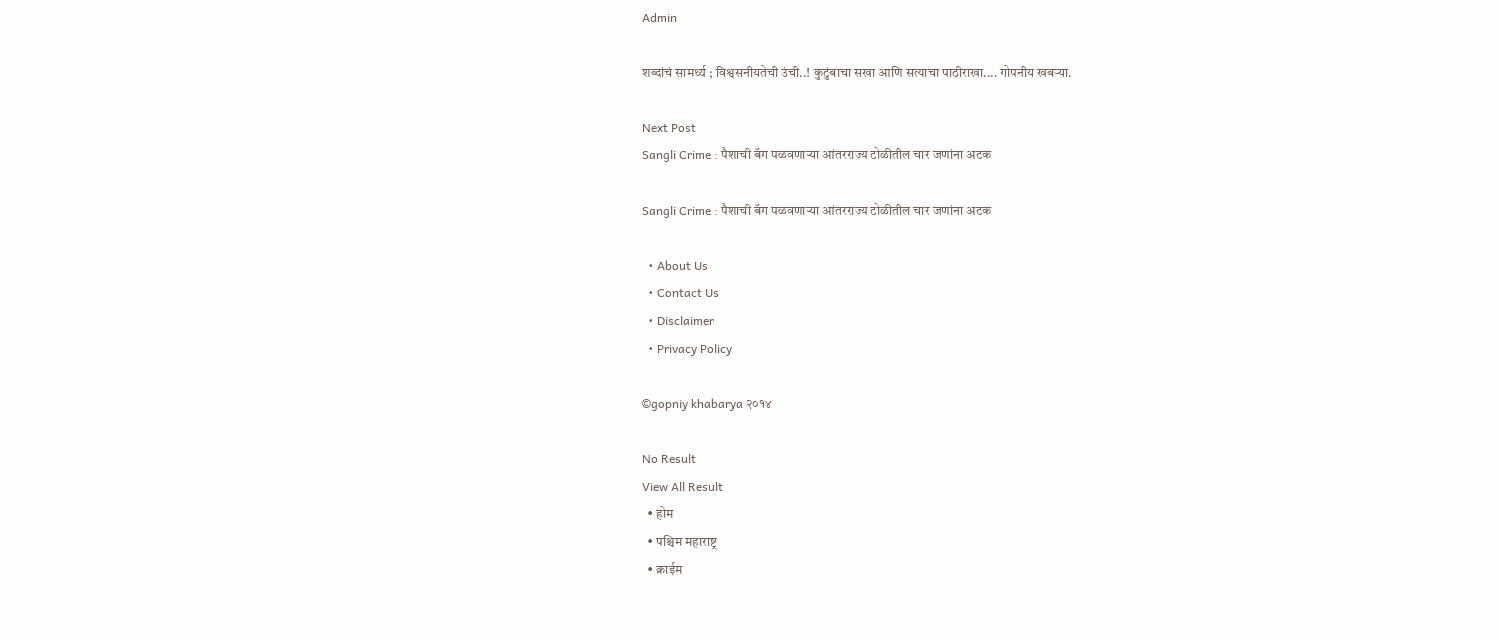Admin

शब्दांचं सामर्थ्य ; विश्वसनीयतेची उंची..! कुटुंबाचा सखा आणि सत्याचा पाठीराखा.... गोपनीय खबऱ्या.

Next Post
Sangli Crime : पैशाची बॅग पळवणाऱ्या आंतरराज्य टोळीतील चार जणांना अटक

Sangli Crime : पैशाची बॅग पळवणाऱ्या आंतरराज्य टोळीतील चार जणांना अटक

  • About Us
  • Contact Us
  • Disclaimer
  • Privacy Policy

©gopniy khabarya २०१४

No Result
View All Result
  • होम
  • पश्चिम महाराष्ट्र
  • क्राईम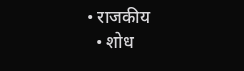• राजकीय
  • शोध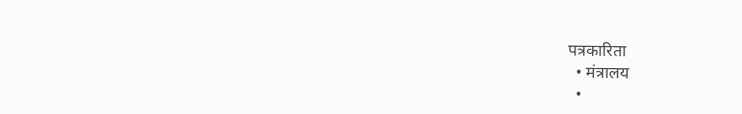पत्रकारिता
  • मंत्रालय
  •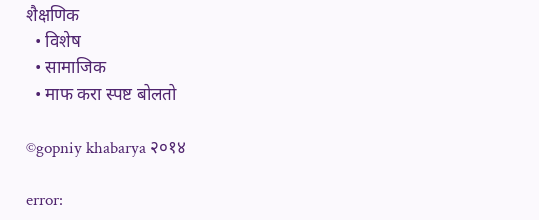शैक्षणिक
  • विशेष
  • सामाजिक
  • माफ करा स्पष्ट बोलतो

©gopniy khabarya २०१४

error: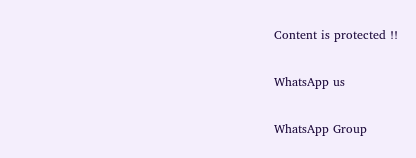Content is protected !!

WhatsApp us

WhatsApp Group